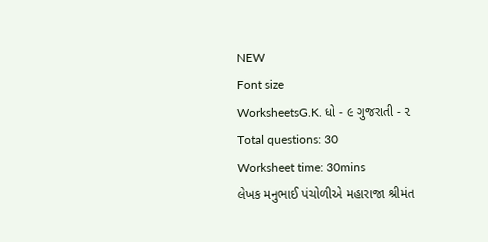NEW
Font size
WorksheetsG.K. ધો - ૯ ગુજરાતી - ૨
Total questions: 30
Worksheet time: 30mins
લેખક મનુભાઈ પંચોળીએ મહારાજા શ્રીમંત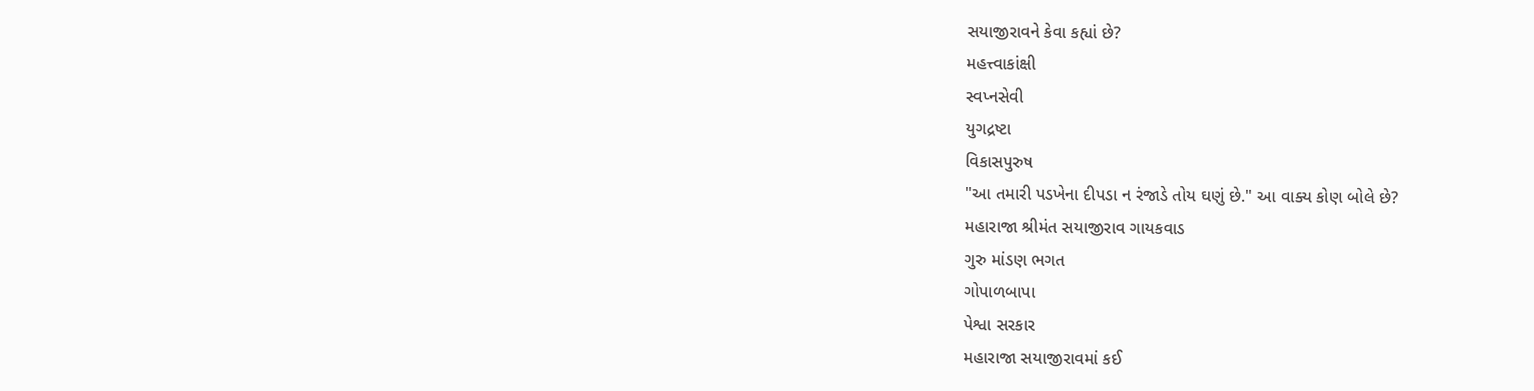સયાજીરાવને કેવા કહ્યાં છે?
મહત્ત્વાકાંક્ષી
સ્વપ્નસેવી
યુગદ્રષ્ટા
વિકાસપુરુષ
"આ તમારી પડખેના દીપડા ન રંજાડે તોય ઘણું છે." આ વાક્ય કોણ બોલે છે?
મહારાજા શ્રીમંત સયાજીરાવ ગાયકવાડ
ગુરુ માંડણ ભગત
ગોપાળબાપા
પેશ્વા સરકાર
મહારાજા સયાજીરાવમાં કઈ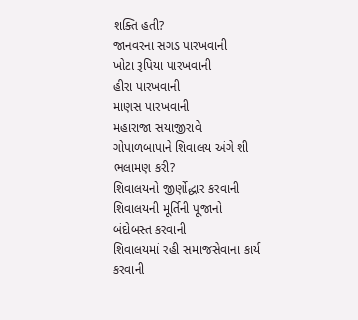શક્તિ હતી?
જાનવરના સગડ પારખવાની
ખોટા રૂપિયા પારખવાની
હીરા પારખવાની
માણસ પારખવાની
મહારાજા સયાજીરાવે ગોપાળબાપાને શિવાલય અંગે શી ભલામણ કરી?
શિવાલયનો જીર્ણોદ્ધાર કરવાની
શિવાલયની મૂર્તિની પૂજાનો બંદોબસ્ત કરવાની
શિવાલયમાં રહી સમાજસેવાના કાર્ય કરવાની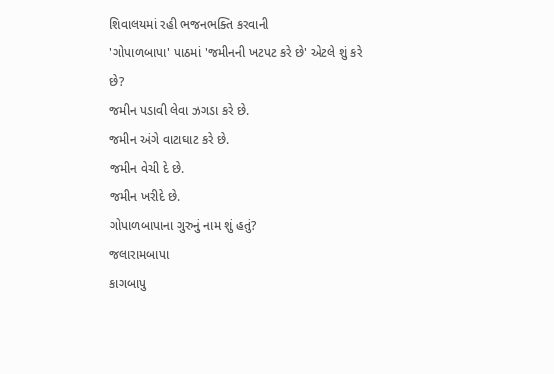શિવાલયમાં રહી ભજનભક્તિ કરવાની
'ગોપાળબાપા' પાઠમાં 'જમીનની ખટપટ કરે છે' એટલે શું કરે છે?
જમીન પડાવી લેવા ઝગડા કરે છે.
જમીન અંગે વાટાઘાટ કરે છે.
જમીન વેચી દે છે.
જમીન ખરીદે છે.
ગોપાળબાપાના ગુરુનું નામ શું હતું?
જલારામબાપા
કાગબાપુ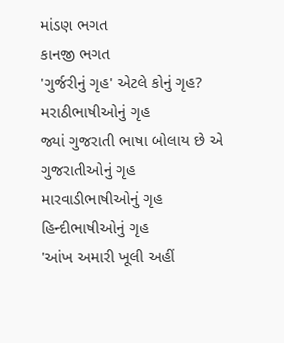માંડણ ભગત
કાનજી ભગત
'ગુર્જરીનું ગૃહ' એટલે કોનું ગૃહ?
મરાઠીભાષીઓનું ગૃહ
જ્યાં ગુજરાતી ભાષા બોલાય છે એ ગુજરાતીઓનું ગૃહ
મારવાડીભાષીઓનું ગૃહ
હિન્દીભાષીઓનું ગૃહ
'આંખ અમારી ખૂલી અહીં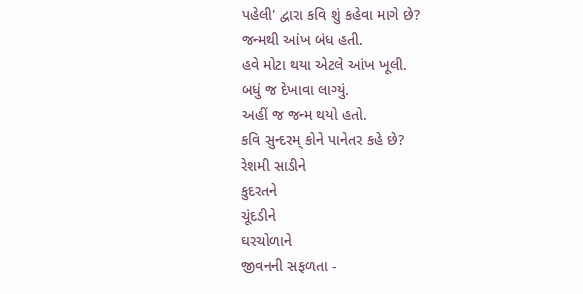પહેલી' દ્વારા કવિ શું કહેવા માગે છે?
જન્મથી આંખ બંધ હતી.
હવે મોટા થયા એટલે આંખ ખૂલી.
બધું જ દેખાવા લાગ્યું.
અહીં જ જન્મ થયો હતો.
કવિ સુન્દરમ્ કોને પાનેતર કહે છે?
રેશમી સાડીને
કુદરતને
ચૂંદડીને
ઘરચોળાને
જીવનની સફળતા -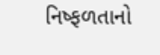નિષ્ફળતાનો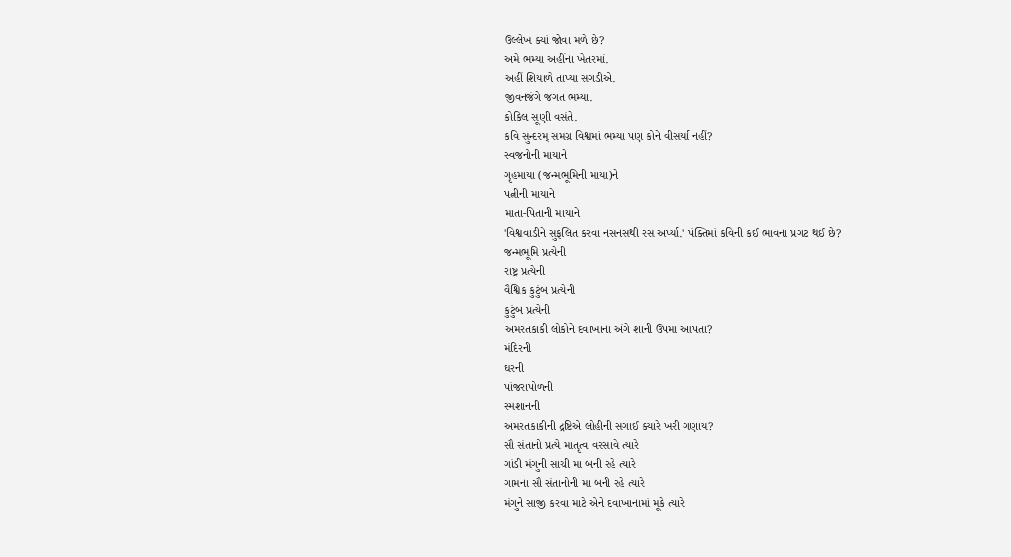ઉલ્લેખ ક્યાં જોવા મળે છે?
અમે ભમ્યા અહીંના ખેતરમાં.
અહીં શિયાળે તાપ્યા સગડીએ.
જીવનજંગે જગત ભમ્યા.
કોકિલ સૂણી વસંતે.
કવિ સુન્દરમ્ સમગ્ર વિશ્વમાં ભમ્યા પણ કોને વીસર્યા નહીં?
સ્વજનોની માયાને
ગૃહમાયા (જન્મભૂમિની માયા)ને
પત્નીની માયાને
માતા-પિતાની માયાને
'વિશ્વવાડીને સુફલિત કરવા નસનસથી રસ અર્પ્યા.' પંક્તિમાં કવિની કઈ ભાવના પ્રગટ થઈ છે?
જન્મભૂમિ પ્રત્યેની
રાષ્ટ્ર પ્રત્યેની
વૈશ્વિક કુટુંબ પ્રત્યેની
કુટુંબ પ્રત્યેની
અમરતકાકી લોકોને દવાખાના અંગે શાની ઉપમા આપતા?
મંદિરની
ઘરની
પાંજરાપોળની
સ્મશાનની
અમરતકાકીની દ્રષ્ટિએ લોહીની સગાઈ ક્યારે ખરી ગણાય?
સૌ સંતાનો પ્રત્યે માતૃત્વ વરસાવે ત્યારે
ગાંડી મંગુની સાચી મા બની રહે ત્યારે
ગામના સૌ સંતાનોની મા બની રહે ત્યારે
મંગુને સાજી કરવા માટે એને દવાખાનામાં મૂકે ત્યારે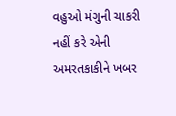વહુઓ મંગુની ચાકરી નહીં કરે એની અમરતકાકીને ખબર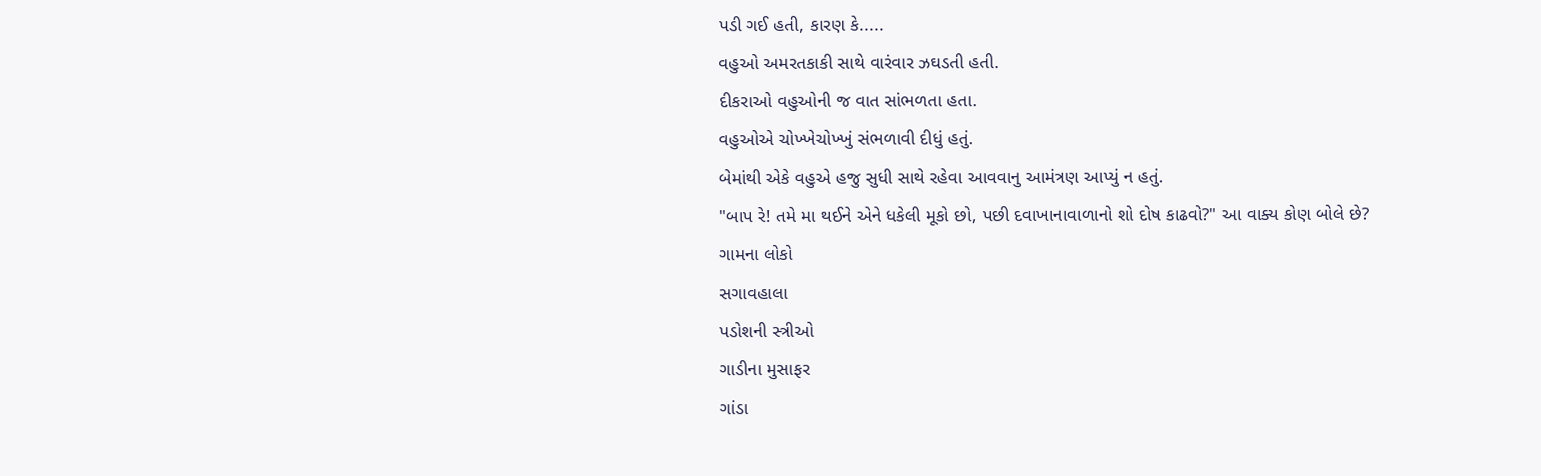પડી ગઈ હતી, કારણ કે.....
વહુઓ અમરતકાકી સાથે વારંવાર ઝઘડતી હતી.
દીકરાઓ વહુઓની જ વાત સાંભળતા હતા.
વહુઓએ ચોખ્ખેચોખ્ખું સંભળાવી દીધું હતું.
બેમાંથી એકે વહુએ હજુ સુધી સાથે રહેવા આવવાનુ આમંત્રણ આપ્યું ન હતું.
"બાપ રે! તમે મા થઈને એને ધકેલી મૂકો છો, પછી દવાખાનાવાળાનો શો દોષ કાઢવો?" આ વાક્ય કોણ બોલે છે?
ગામના લોકો
સગાવહાલા
પડોશની સ્ત્રીઓ
ગાડીના મુસાફર
ગાંડા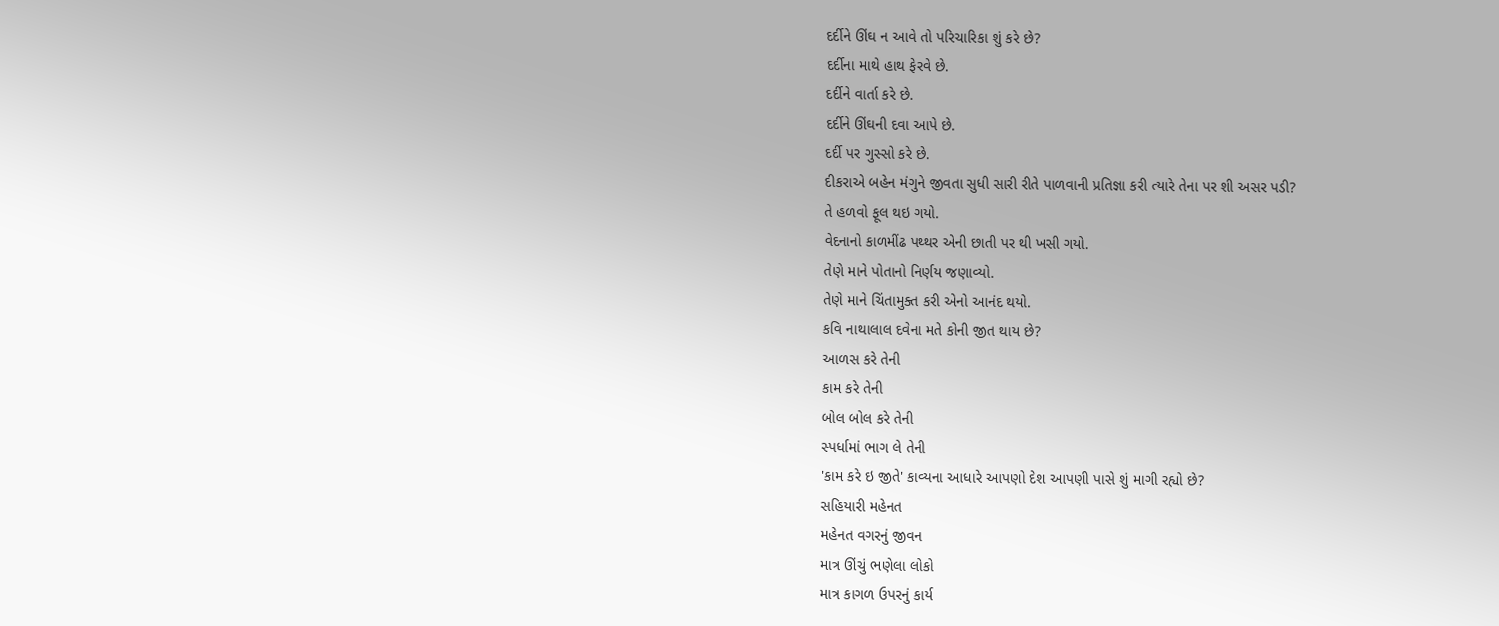દર્દીને ઊંઘ ન આવે તો પરિચારિકા શું કરે છે?
દર્દીના માથે હાથ ફેરવે છે.
દર્દીને વાર્તા કરે છે.
દર્દીને ઊંઘની દવા આપે છે.
દર્દી પર ગુસ્સો કરે છે.
દીકરાએ બહેન મંગુને જીવતા સુધી સારી રીતે પાળવાની પ્રતિજ્ઞા કરી ત્યારે તેના પર શી અસર પડી?
તે હળવો ફૂલ થઇ ગયો.
વેદનાનો કાળમીંઢ પથ્થર એની છાતી પર થી ખસી ગયો.
તેણે માને પોતાનો નિર્ણય જણાવ્યો.
તેણે માને ચિંતામુક્ત કરી એનો આનંદ થયો.
કવિ નાથાલાલ દવેના મતે કોની જીત થાય છે?
આળસ કરે તેની
કામ કરે તેની
બોલ બોલ કરે તેની
સ્પર્ધામાં ભાગ લે તેની
'કામ કરે ઇ જીતે' કાવ્યના આધારે આપણો દેશ આપણી પાસે શું માગી રહ્યો છે?
સહિયારી મહેનત
મહેનત વગરનું જીવન
માત્ર ઊંચું ભણેલા લોકો
માત્ર કાગળ ઉપરનું કાર્ય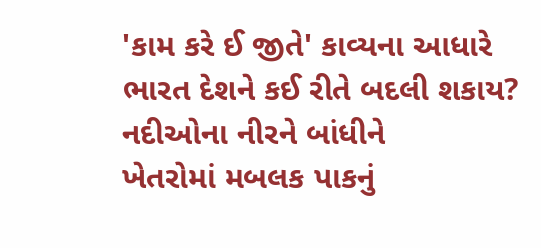'કામ કરે ઈ જીતે' કાવ્યના આધારે ભારત દેશને કઈ રીતે બદલી શકાય?
નદીઓના નીરને બાંધીને
ખેતરોમાં મબલક પાકનું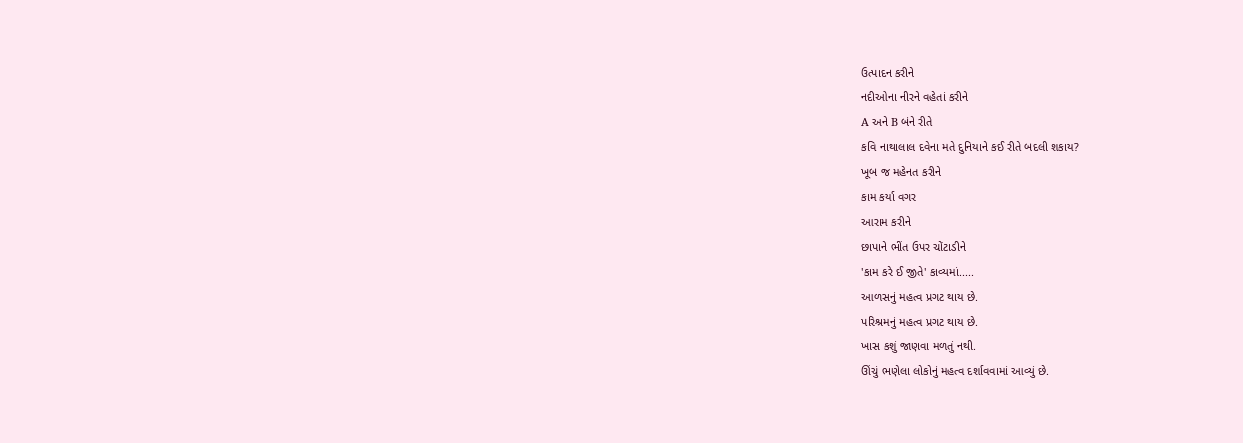ઉત્પાદન કરીને
નદીઓના નીરને વહેતાં કરીને
A અને B બંને રીતે
કવિ નાથાલાલ દવેના મતે દુનિયાને કઈ રીતે બદલી શકાય?
ખૂબ જ મહેનત કરીને
કામ કર્યા વગર
આરામ કરીને
છાપાને ભીંત ઉપર ચોંટાડીને
'કામ કરે ઈ જીતે' કાવ્યમાં.....
આળસનું મહત્વ પ્રગટ થાય છે.
પરિશ્રમનું મહત્વ પ્રગટ થાય છે.
ખાસ કશું જાણવા મળતું નથી.
ઊંચું ભણેલા લોકોનું મહત્વ દર્શાવવામાં આવ્યું છે.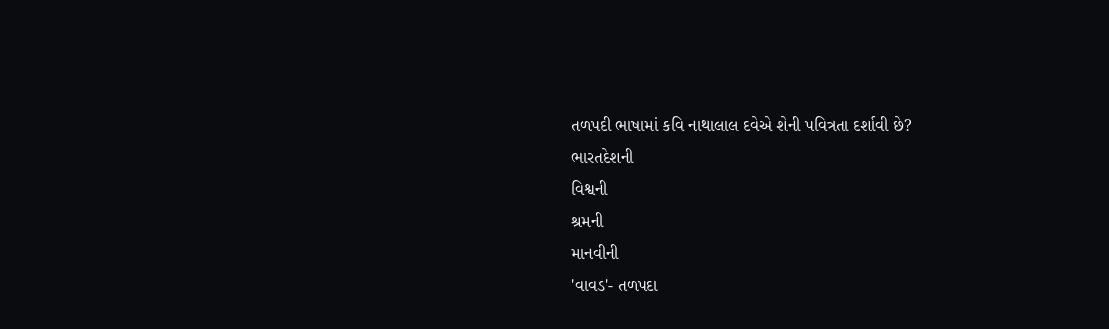તળપદી ભાષામાં કવિ નાથાલાલ દવેએ શેની પવિત્રતા દર્શાવી છે?
ભારતદેશની
વિશ્વની
શ્રમની
માનવીની
'વાવડ'- તળપદા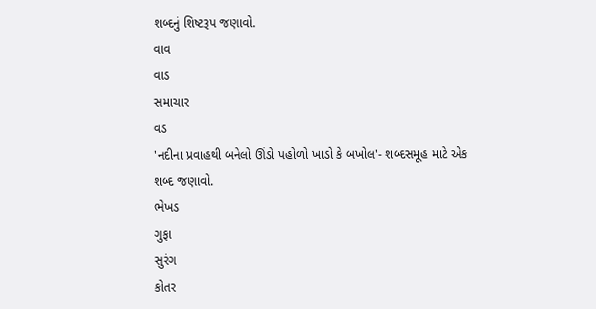શબ્દનું શિષ્ટરૂપ જણાવો.
વાવ
વાડ
સમાચાર
વડ
'નદીના પ્રવાહથી બનેલો ઊંડો પહોળો ખાડો કે બખોલ'- શબ્દસમૂહ માટે એક શબ્દ જણાવો.
ભેખડ
ગુફા
સુરંગ
કોતર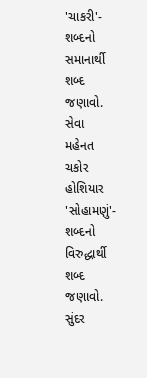'ચાકરી'- શબ્દનો સમાનાર્થી શબ્દ જણાવો.
સેવા
મહેનત
ચકોર
હોશિયાર
'સોહામણું'- શબ્દનો વિરુદ્ધાર્થી શબ્દ જણાવો.
સુંદર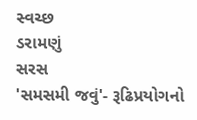સ્વચ્છ
ડરામણું
સરસ
'સમસમી જવું'- રૂઢિપ્રયોગનો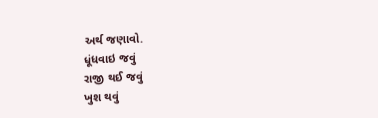અર્થ જણાવો.
ધૂંધવાઇ જવું
રાજી થઈ જવું
ખુશ થવું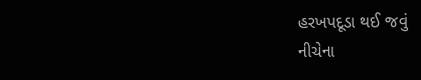હરખપદૂડા થઈ જવું
નીચેના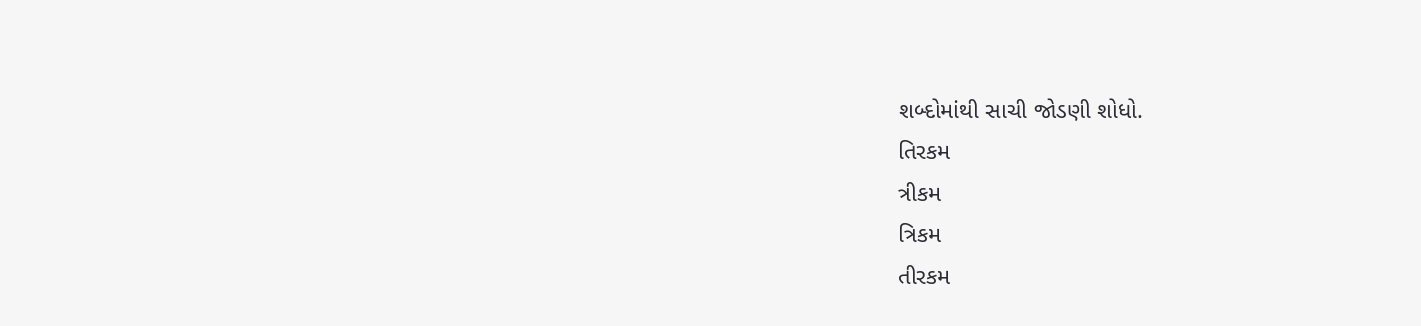શબ્દોમાંથી સાચી જોડણી શોધો.
તિરકમ
ત્રીકમ
ત્રિકમ
તીરકમ